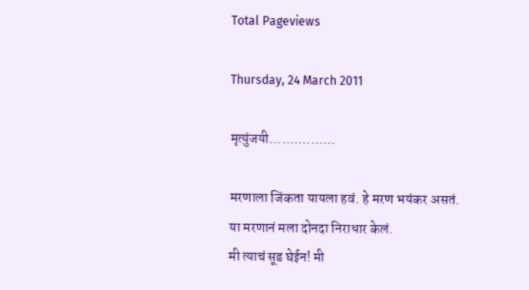Total Pageviews

Thursday, 24 March 2011

मृत्युंजयी................

मरणाला जिंकता यायला हवं. हे मरण भयंकर असतं.
या मरणानं मला दोनदा निराधार केलं.
मी त्याचं सूड घेईन! मी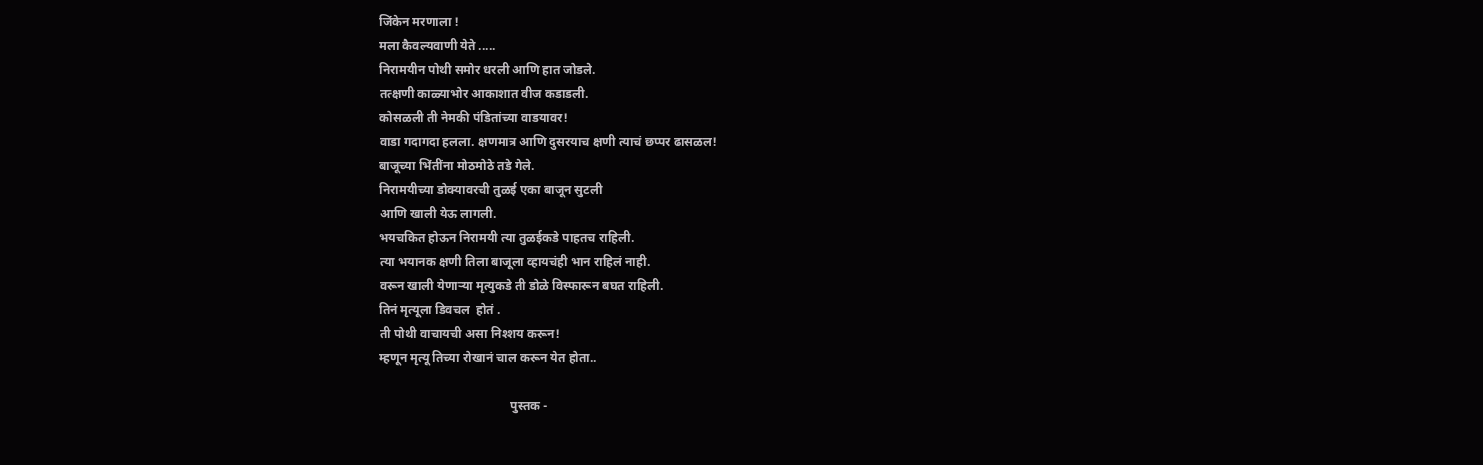जिंकेन मरणाला !
मला कैवल्यवाणी येते .....
निरामयीन पोथी समोर धरली आणि हात जोडले.
तत्क्षणी काळ्याभोर आकाशात वीज कडाडली.
कोसळली ती नेमकी पंडितांच्या वाडयावर!
वाडा गदागदा हलला. क्षणमात्र आणि दुसरयाच क्षणी त्याचं छप्पर ढासळल!
बाजूच्या भिंतींना मोठमोठे तडे गेले.
निरामयीच्या डोक्यावरची तुळई एका बाजून सुटली
आणि खाली येऊ लागली.
भयचकित होऊन निरामयी त्या तुळईकडे पाहतच राहिली.
त्या भयानक क्षणी तिला बाजूला व्हायचंही भान राहिलं नाही.
वरून खाली येणाऱ्या मृत्युकडे ती डोळे विस्फारून बघत राहिली.
तिनं मृत्यूला डिवचल  होतं .
ती पोथी वाचायची असा निश्शय करून!
म्हणून मृत्यू तिच्या रोखानं चाल करून येत होता..

                                          पुस्तक -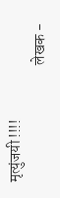मृत्युंजयी !!!!
                                       लेखक -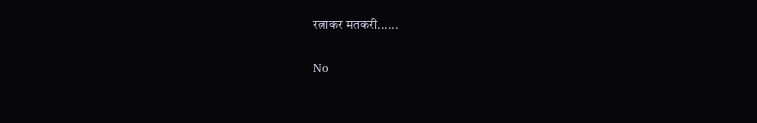रत्नाकर मतकरी......

No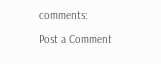comments:

Post a Comment